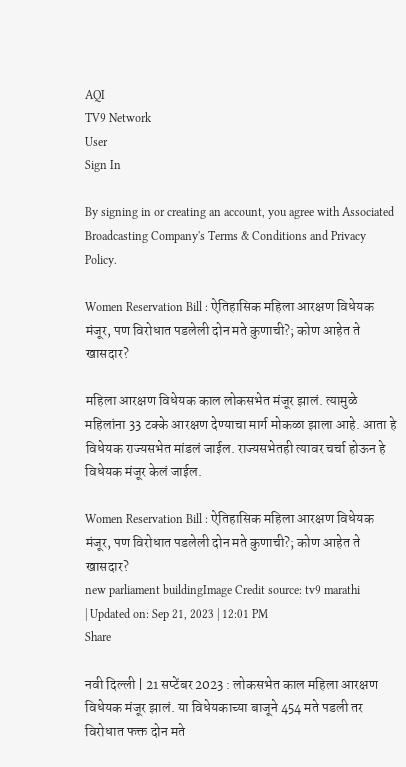AQI
TV9 Network
User
Sign In

By signing in or creating an account, you agree with Associated Broadcasting Company's Terms & Conditions and Privacy Policy.

Women Reservation Bill : ऐतिहासिक महिला आरक्षण विधेयक मंजूर, पण विरोधात पडलेली दोन मते कुणाची?; कोण आहेत ते खासदार?

महिला आरक्षण विधेयक काल लोकसभेत मंजूर झालं. त्यामुळे महिलांना 33 टक्के आरक्षण देण्याचा मार्ग मोकळा झाला आहे. आता हे विधेयक राज्यसभेत मांडलं जाईल. राज्यसभेतही त्यावर चर्चा होऊन हे विधेयक मंजूर केलं जाईल.

Women Reservation Bill : ऐतिहासिक महिला आरक्षण विधेयक मंजूर, पण विरोधात पडलेली दोन मते कुणाची?; कोण आहेत ते खासदार?
new parliament buildingImage Credit source: tv9 marathi
| Updated on: Sep 21, 2023 | 12:01 PM
Share

नवी दिल्ली | 21 सप्टेंबर 2023 : लोकसभेत काल महिला आरक्षण विधेयक मंजूर झालं. या विधेयकाच्या बाजूने 454 मते पडली तर विरोधात फक्त दोन मते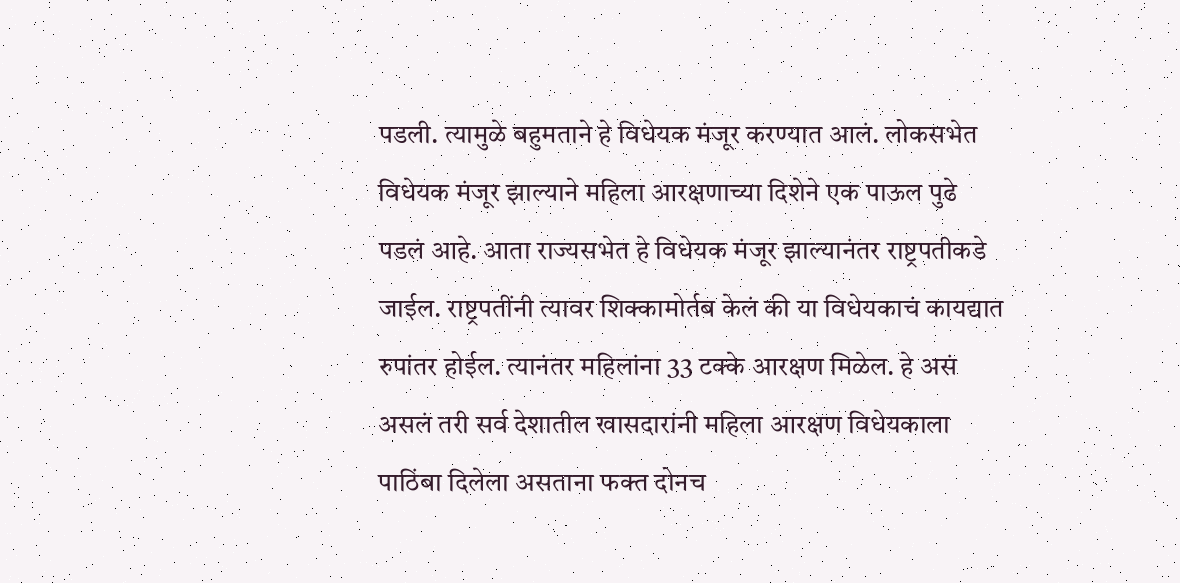पडली. त्यामुळे बहुमताने हे विधेयक मंजूर करण्यात आलं. लोकसभेत विधेयक मंजूर झाल्याने महिला आरक्षणाच्या दिशेने एक पाऊल पुढे पडलं आहे. आता राज्यसभेत हे विधेयक मंजूर झाल्यानंतर राष्ट्रपतीकडे जाईल. राष्ट्रपतींनी त्यावर शिक्कामोर्तब केलं की या विधेयकाचं कायद्यात रुपांतर होईल. त्यानंतर महिलांना 33 टक्के आरक्षण मिळेल. हे असं असलं तरी सर्व देशातील खासदारांनी महिला आरक्षण विधेयकाला पाठिंबा दिलेला असताना फक्त दोनच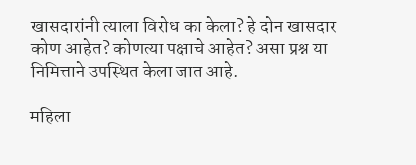खासदारांनी त्याला विरोध का केला? हे दोन खासदार कोण आहेत? कोणत्या पक्षाचे आहेत? असा प्रश्न या निमित्ताने उपस्थित केला जात आहे.

महिला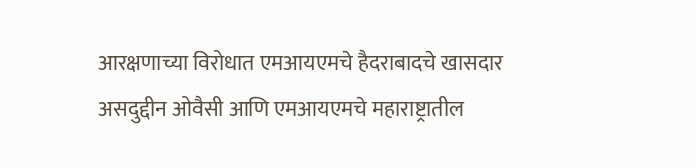आरक्षणाच्या विरोधात एमआयएमचे हैदराबादचे खासदार असदुद्दीन ओवैसी आणि एमआयएमचे महाराष्ट्रातील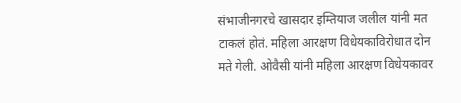संभाजीनगरचे खासदार इम्तियाज जलील यांनी मत टाकलं होतं. महिला आरक्षण विधेयकाविरोधात दोन मते गेली. ओवैसी यांनी महिला आरक्षण विधेयकावर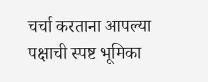चर्चा करताना आपल्या पक्षाची स्पष्ट भूमिका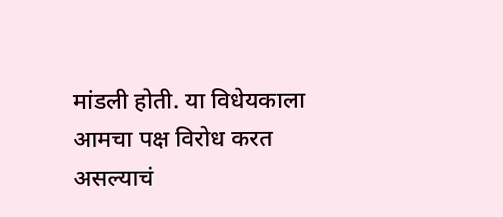मांडली होती. या विधेयकाला आमचा पक्ष विरोध करत असल्याचं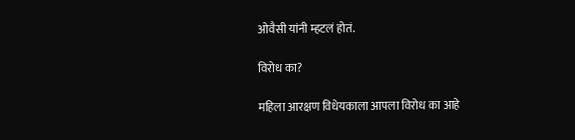ओवैसी यांनी म्हटलं होतं.

विरोध का?

महिला आरक्षण विधेयकाला आपला विरोध का आहे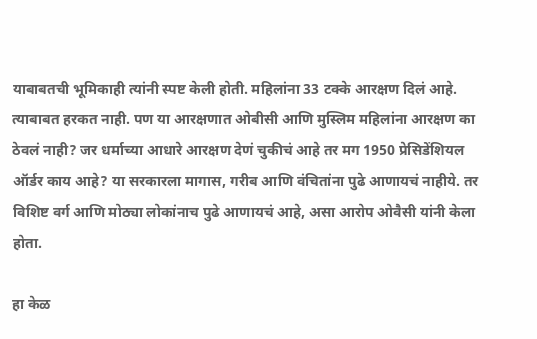याबाबतची भूमिकाही त्यांनी स्पष्ट केली होती. महिलांना 33 टक्के आरक्षण दिलं आहे. त्याबाबत हरकत नाही. पण या आरक्षणात ओबीसी आणि मुस्लिम महिलांना आरक्षण का ठेवलं नाही? जर धर्माच्या आधारे आरक्षण देणं चुकीचं आहे तर मग 1950 प्रेसिडेंशियल ऑर्डर काय आहे? या सरकारला मागास, गरीब आणि वंचितांना पुढे आणायचं नाहीये. तर विशिष्ट वर्ग आणि मोठ्या लोकांनाच पुढे आणायचं आहे, असा आरोप ओवैसी यांनी केला होता.

हा केळ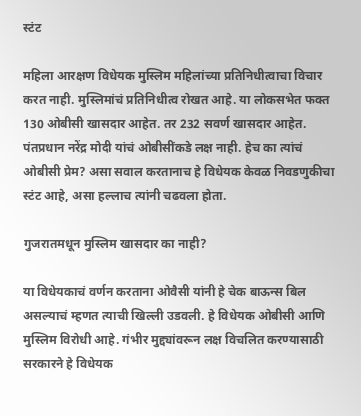स्टंट

महिला आरक्षण विधेयक मुस्लिम महिलांच्या प्रतिनिधीत्वाचा विचार करत नाही. मुस्लिमांचं प्रतिनिधीत्व रोखत आहे. या लोकसभेत फक्त 130 ओबीसी खासदार आहेत. तर 232 सवर्ण खासदार आहेत. पंतप्रधान नरेंद्र मोदी यांचं ओबीसींकडे लक्ष नाही. हेच का त्यांचं ओबीसी प्रेम? असा सवाल करतानाच हे विधेयक केवळ निवडणुकीचा स्टंट आहे, असा हल्लाच त्यांनी चढवला होता.

गुजरातमधून मुस्लिम खासदार का नाही?

या विधेयकाचं वर्णन करताना ओवैसी यांनी हे चेक बाऊन्स बिल असल्याचं म्हणत त्याची खिल्ली उडवली. हे विधेयक ओबीसी आणि मुस्लिम विरोधी आहे. गंभीर मुद्द्यांवरून लक्ष विचलित करण्यासाठी सरकारने हे विधेयक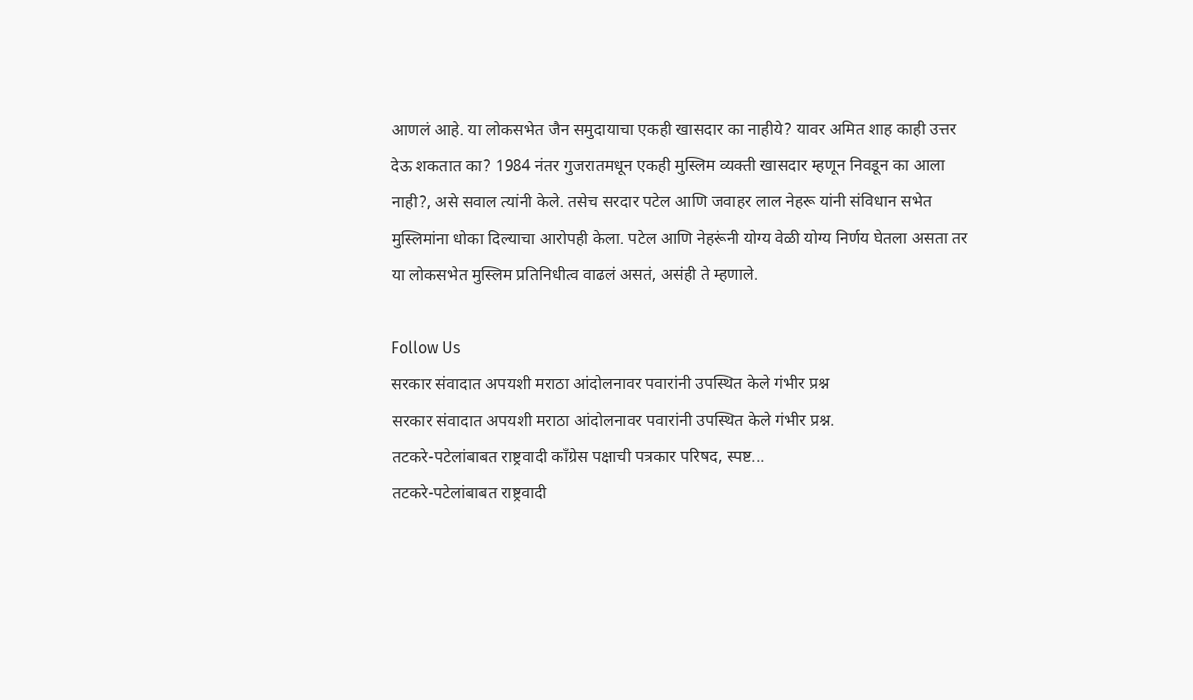आणलं आहे. या लोकसभेत जैन समुदायाचा एकही खासदार का नाहीये? यावर अमित शाह काही उत्तर देऊ शकतात का? 1984 नंतर गुजरातमधून एकही मुस्लिम व्यक्ती खासदार म्हणून निवडून का आला नाही?, असे सवाल त्यांनी केले. तसेच सरदार पटेल आणि जवाहर लाल नेहरू यांनी संविधान सभेत मुस्लिमांना धोका दिल्याचा आरोपही केला. पटेल आणि नेहरूंनी योग्य वेळी योग्य निर्णय घेतला असता तर या लोकसभेत मुस्लिम प्रतिनिधीत्व वाढलं असतं, असंही ते म्हणाले.

Follow Us
सरकार संवादात अपयशी मराठा आंदोलनावर पवारांनी उपस्थित केले गंभीर प्रश्न
सरकार संवादात अपयशी मराठा आंदोलनावर पवारांनी उपस्थित केले गंभीर प्रश्न.
तटकरे-पटेलांबाबत राष्ट्रवादी कॉंग्रेस पक्षाची पत्रकार परिषद, स्पष्ट...
तटकरे-पटेलांबाबत राष्ट्रवादी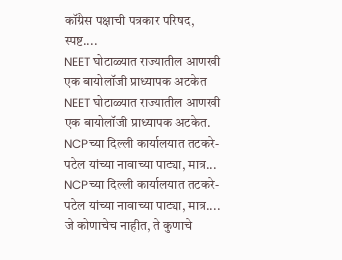कॉंग्रेस पक्षाची पत्रकार परिषद, स्पष्ट....
NEET घोटाळ्यात राज्यातील आणखी एक बायोलॉजी प्राध्यापक अटकेत
NEET घोटाळ्यात राज्यातील आणखी एक बायोलॉजी प्राध्यापक अटकेत.
NCPच्या दिल्ली कार्यालयात तटकरे-पटेल यांच्या नावाच्या पाट्या, मात्र...
NCPच्या दिल्ली कार्यालयात तटकरे-पटेल यांच्या नावाच्या पाट्या, मात्र....
जे कोणाचेच नाहीत, ते कुणाचे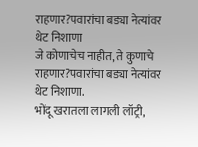राहणार?पवारांचा बड्या नेत्यांवर थेट निशाणा
जे कोणाचेच नाहीत, ते कुणाचे राहणार?पवारांचा बड्या नेत्यांवर थेट निशाणा.
भोंदू खरातला लागली लॉट्री,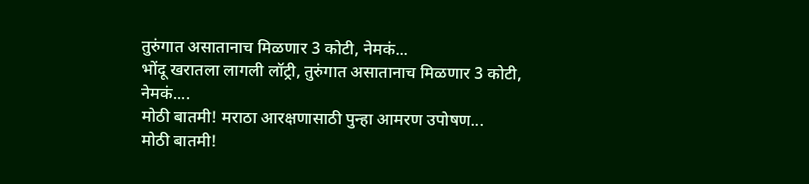तुरुंगात असातानाच मिळणार 3 कोटी, नेमकं...
भोंदू खरातला लागली लॉट्री, तुरुंगात असातानाच मिळणार 3 कोटी, नेमकं....
मोठी बातमी! मराठा आरक्षणासाठी पुन्हा आमरण उपोषण...
मोठी बातमी!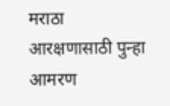मराठा आरक्षणासाठी पुन्हा आमरण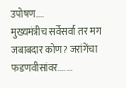उपोषण....
मुख्यमंत्रीच सर्वेसर्वा तर मग जबाबदार कोण? जरांगेंचा फडणवीसांवर.......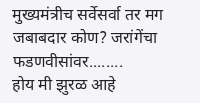मुख्यमंत्रीच सर्वेसर्वा तर मग जबाबदार कोण? जरांगेंचा फडणवीसांवर........
होय मी झुरळ आहे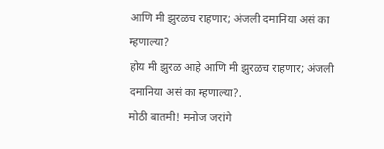आणि मी झुरळच राहणार; अंजली दमानिया असं का म्हणाल्या?
होय मी झुरळ आहे आणि मी झुरळच राहणार; अंजली दमानिया असं का म्हणाल्या?.
मोठी बातमी! मनोज जरांगे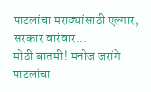पाटलांचा मराठ्यांसाठी एल्गार, सरकार वारंवार...
मोठी बातमी! मनोज जरांगे पाटलांचा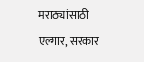मराठ्यांसाठी एल्गार, सरकार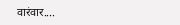वारंवार....